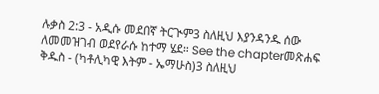ሉቃስ 2:3 - አዲሱ መደበኛ ትርጒም3 ስለዚህ እያንዳንዱ ሰው ለመመዝገብ ወደየራሱ ከተማ ሄደ። See the chapterመጽሐፍ ቅዱስ - (ካቶሊካዊ እትም - ኤማሁስ)3 ስለዚህ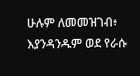ሁሉም ለመመዝገብ፥ እያንዳንዱም ወደ የራሱ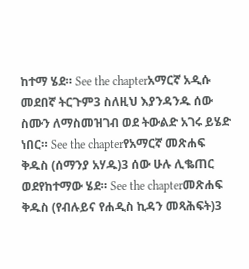ከተማ ሄደ። See the chapterአማርኛ አዲሱ መደበኛ ትርጉም3 ስለዚህ እያንዳንዱ ሰው ስሙን ለማስመዝገብ ወደ ትውልድ አገሩ ይሄድ ነበር። See the chapterየአማርኛ መጽሐፍ ቅዱስ (ሰማንያ አሃዱ)3 ሰው ሁሉ ሊቈጠር ወደየከተማው ሄደ። See the chapterመጽሐፍ ቅዱስ (የብሉይና የሐዲስ ኪዳን መጻሕፍት)3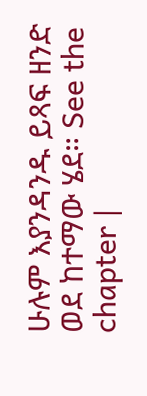ሁሉም እያንዳንዱ ይጻፍ ዘንድ ወደ ከተማው ሄደ። See the chapter |